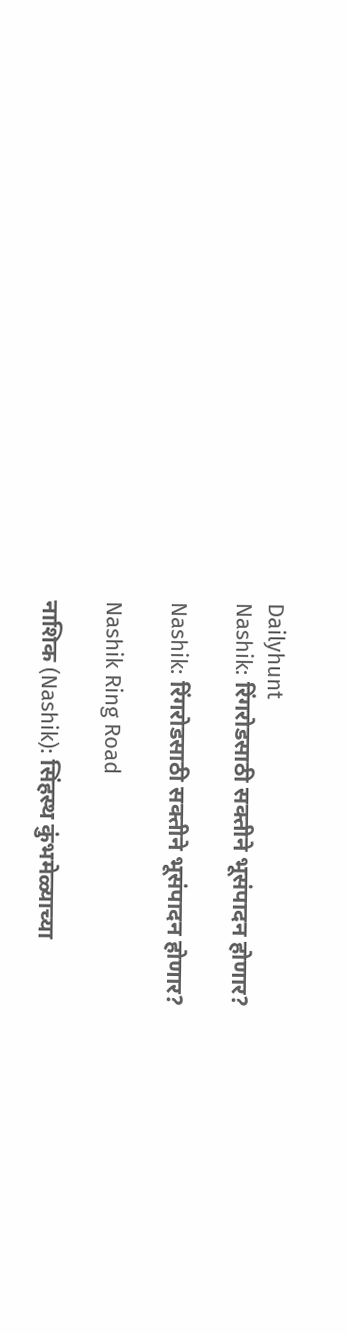Dailyhunt
Nashik: रिंगरोडसाठी सक्तीने भूसंपादन होणार?

Nashik: रिंगरोडसाठी सक्तीने भूसंपादन होणार?

Nashik Ring Road

नाशिक (Nashik): सिंहस्थ कुंभमेळ्याच्या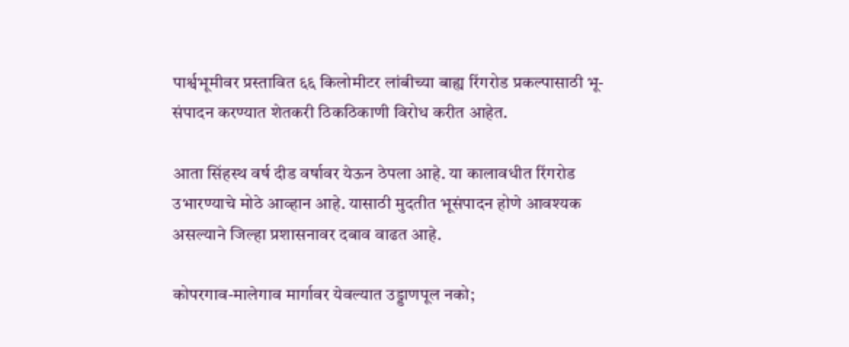पार्श्वभूमीवर प्रस्तावित ६६ किलोमीटर लांबीच्या बाह्य रिंगरोड प्रकल्पासाठी भू-संपादन करण्यात शेतकरी ठिकठिकाणी विरोध करीत आहेत.

आता सिंहस्थ वर्ष दीड वर्षावर येऊन ठेपला आहे. या कालावधीत रिंगरोड उभारण्याचे मोठे आव्हान आहे. यासाठी मुदतीत भूसंपादन होणे आवश्यक असल्याने जिल्हा प्रशासनावर दबाव वाढत आहे.

कोपरगाव-मालेगाव मार्गावर येवल्यात उड्डाणपूल नको;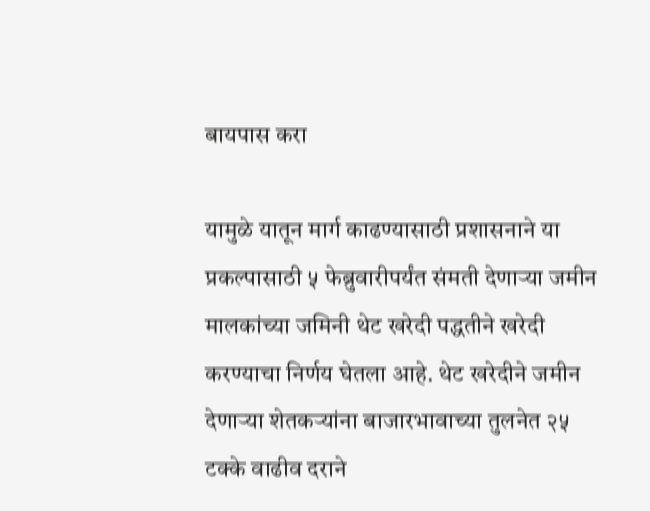बायपास करा

यामुळे यातून मार्ग काढण्यासाठी प्रशासनाने या प्रकल्पासाठी ५ फेब्रुवारीपर्यंत संमती देणाऱ्या जमीन मालकांच्या जमिनी थेट खरेदी पद्धतीने खरेदी करण्याचा निर्णय घेतला आहे. थेट खरेदीने जमीन देणाऱ्या शेतकऱ्यांना बाजारभावाच्या तुलनेत २५ टक्के वाढीव दराने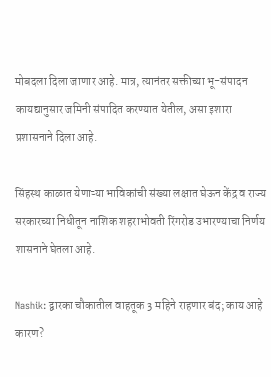मोबदला दिला जाणार आहे. मात्र, त्यानंतर सक्तीच्या भू-संपादन कायद्यानुसार जमिनी संपादित करण्यात येतील, असा इशारा प्रशासनाने दिला आहे.

सिंहस्थ काळात येणाऱ्या भाविकांची संख्या लक्षात घेऊन केंद्र व राज्य सरकारच्या निधीतून नाशिक शहराभोवती रिंगरोड उभारण्याचा निर्णय शासनाने घेतला आहे.

Nashik: द्वारका चौकातील वाहतूक 3 महिने राहणार बंद; काय आहे कारण?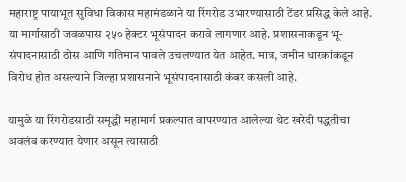महाराष्ट्र पायाभूत सुविधा विकास महामंडळाने या रिंगरोड उभारण्यासाठी टेंडर प्रसिद्ध केले आहे. या मार्गासाठी जवळपास २५० हेक्टर भूसंपादन करावे लागणार आहे. प्रशासनाकडून भू-संपादनासाठी ठोस आणि गतिमान पावले उचलण्यात येत आहेत. मात्र, जमीन धारकांकडून विरोध होत असल्याने जिल्हा प्रशासनाने भूसंपादनासाठी कंबर कसली आहे.

यामुळे या रिंगरोडसाठी समृद्धी महामार्ग प्रकल्पात वापरण्यात आलेल्या थेट खरेदी पद्धतीचा अवलंब करण्यात येणार असून त्यासाठी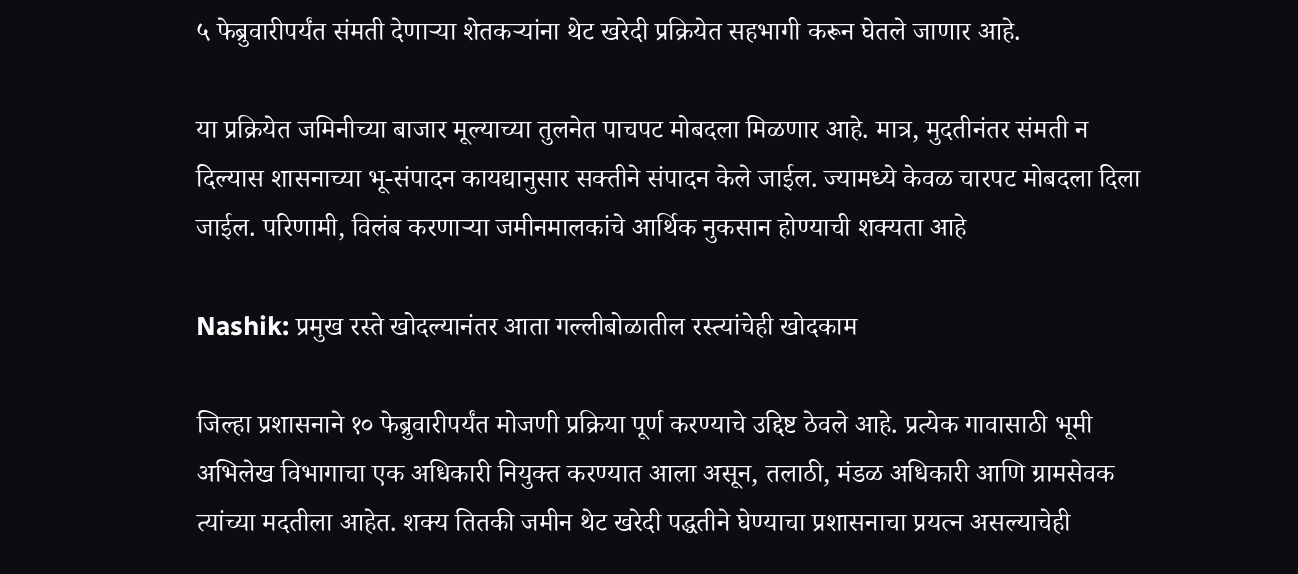५ फेब्रुवारीपर्यंत संमती देणाऱ्या शेतकऱ्यांना थेट खरेदी प्रक्रियेत सहभागी करून घेतले जाणार आहे.

या प्रक्रियेत जमिनीच्या बाजार मूल्याच्या तुलनेत पाचपट मोबदला मिळणार आहे. मात्र, मुदतीनंतर संमती न दिल्यास शासनाच्या भू-संपादन कायद्यानुसार सक्तीने संपादन केले जाईल. ज्यामध्ये केवळ चारपट मोबदला दिला जाईल. परिणामी, विलंब करणाऱ्या जमीनमालकांचे आर्थिक नुकसान होण्याची शक्यता आहे

Nashik: प्रमुख रस्ते खोदल्यानंतर आता गल्लीबोळातील रस्त्यांचेही खोदकाम

जिल्हा प्रशासनाने १० फेब्रुवारीपर्यंत मोजणी प्रक्रिया पूर्ण करण्याचे उद्दिष्ट ठेवले आहे. प्रत्येक गावासाठी भूमी अभिलेख विभागाचा एक अधिकारी नियुक्त करण्यात आला असून, तलाठी, मंडळ अधिकारी आणि ग्रामसेवक त्यांच्या मदतीला आहेत. शक्य तितकी जमीन थेट खरेदी पद्धतीने घेण्याचा प्रशासनाचा प्रयत्न असल्याचेही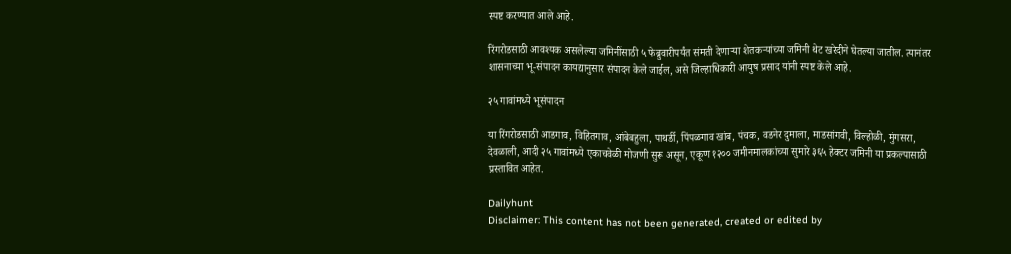स्पष्ट करण्यात आले आहे.

रिंगरोडसाठी आवश्यक असलेल्या जमिनींसाठी ५ फेब्रुवारीपर्यंत संमती देणाऱ्या शेतकऱ्यांच्या जमिनी थेट खरेदीने घेतल्या जातील. त्यानंतर शासनाच्या भू-संपादन कायद्यानुसार संपादन केले जाईल, असे जिल्हाधिकारी आयुष प्रसाद यांनी स्पष्ट केले आहे.

२५ गावांमध्ये भूसंपादन

या रिंगरोडसाठी आडगाव, विहितगाव, आंबेबहुला, पाथर्डी, पिंपळगाव खांब, पंचक, वडनेर दुमाला, माडसांगवी, विल्होळी, मुंगसरा, देवळाली, आदी २५ गावांमध्ये एकाचवेळी मोजणी सुरू असून, एकूण १२०० जमीनमालकांच्या सुमारे ३६५ हेक्टर जमिनी या प्रकल्पासाठी प्रस्तावित आहेत.

Dailyhunt
Disclaimer: This content has not been generated, created or edited by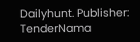Dailyhunt. Publisher: TenderNama